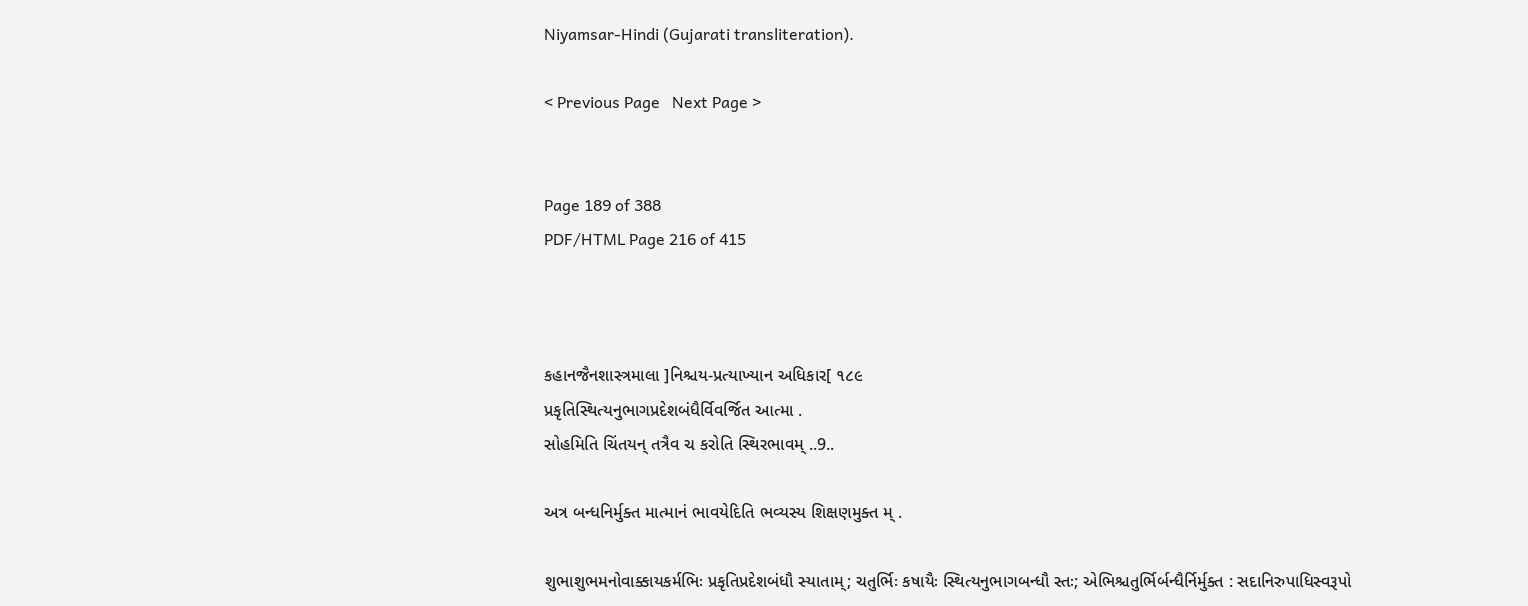Niyamsar-Hindi (Gujarati transliteration).

< Previous Page   Next Page >


Page 189 of 388
PDF/HTML Page 216 of 415



કહાનજૈનશાસ્ત્રમાલા ]નિશ્ચય-પ્રત્યાખ્યાન અધિકાર[ ૧૮૯
પ્રકૃતિસ્થિત્યનુભાગપ્રદેશબંધૈર્વિવર્જિત આત્મા .
સોહમિતિ ચિંતયન્ તત્રૈવ ચ કરોતિ સ્થિરભાવમ્ ..9..

અત્ર બન્ધનિર્મુક્ત માત્માનં ભાવયેદિતિ ભવ્યસ્ય શિક્ષણમુક્ત મ્ .

શુભાશુભમનોવાક્કાયકર્મભિઃ પ્રકૃતિપ્રદેશબંધૌ સ્યાતામ્; ચતુર્ભિઃ કષાયૈઃ સ્થિત્યનુભાગબન્ધૌ સ્તઃ; એભિશ્ચતુર્ભિર્બન્ધૈર્નિર્મુક્ત : સદાનિરુપાધિસ્વરૂપો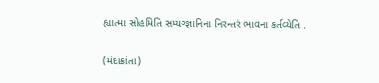હ્યાત્મા સોહમિતિ સમ્યગ્જ્ઞાનિના નિરન્તરં ભાવના કર્તવ્યેતિ .

(મંદાક્રાંતા)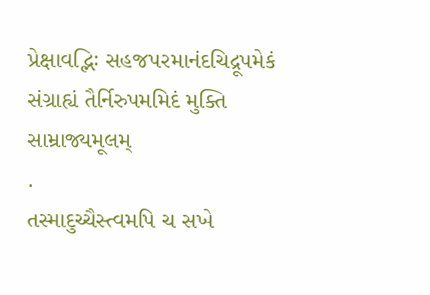પ્રેક્ષાવદ્ભિઃ સહજપરમાનંદચિદ્રૂપમેકં
સંગ્રાહ્યં તૈર્નિરુપમમિદં મુક્તિ સામ્રાજ્યમૂલમ્
.
તસ્માદુચ્ચૈસ્ત્વમપિ ચ સખે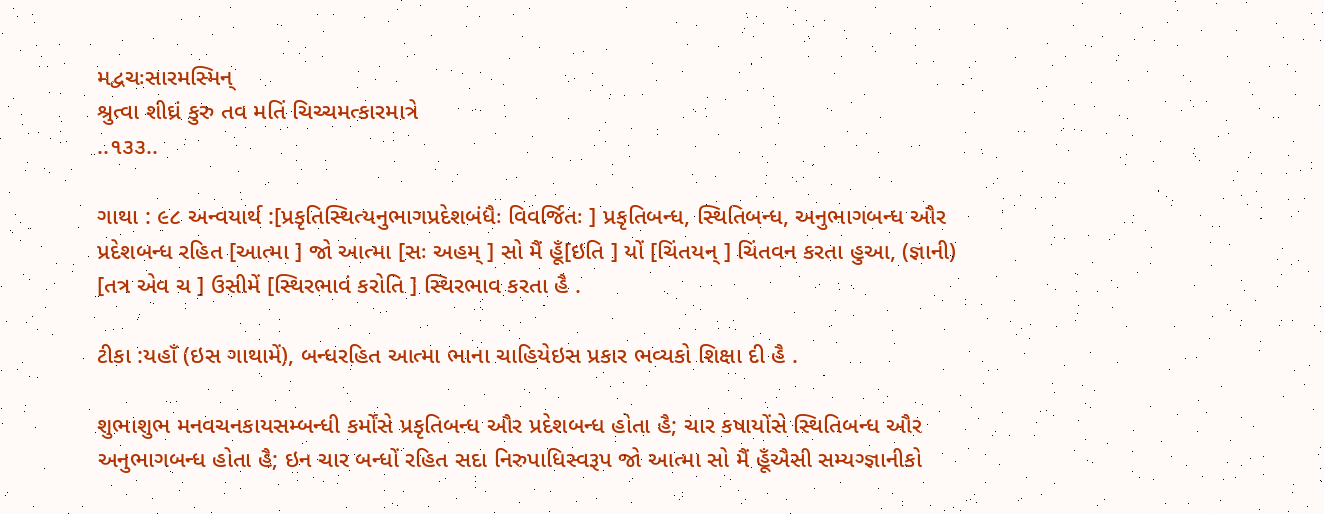મદ્વચઃસારમસ્મિન્
શ્રુત્વા શીઘ્રં કુરુ તવ મતિં ચિચ્ચમત્કારમાત્રે
..૧૩૩..

ગાથા : ૯૮ અન્વયાર્થ :[પ્રકૃતિસ્થિત્યનુભાગપ્રદેશબંધૈઃ વિવર્જિતઃ ] પ્રકૃતિબન્ધ, સ્થિતિબન્ધ, અનુભાગબન્ધ ઔર પ્રદેશબન્ધ રહિત [આત્મા ] જો આત્મા [સઃ અહમ્ ] સો મૈં હૂઁ[ઇતિ ] યોં [ચિંતયન્ ] ચિંતવન કરતા હુઆ, (જ્ઞાની) [તત્ર એવ ચ ] ઉસીમેં [સ્થિરભાવં કરોતિ ] સ્થિરભાવ કરતા હૈ .

ટીકા :યહાઁ (ઇસ ગાથામેં), બન્ધરહિત આત્મા ભાના ચાહિયેઇસ પ્રકાર ભવ્યકો શિક્ષા દી હૈ .

શુભાશુભ મનવચનકાયસમ્બન્ધી કર્મોંસે પ્રકૃતિબન્ધ ઔર પ્રદેશબન્ધ હોતા હૈ; ચાર કષાયોંસે સ્થિતિબન્ધ ઔર અનુભાગબન્ધ હોતા હૈ; ઇન ચાર બન્ધોં રહિત સદા નિરુપાધિસ્વરૂપ જો આત્મા સો મૈં હૂઁઐસી સમ્યગ્જ્ઞાનીકો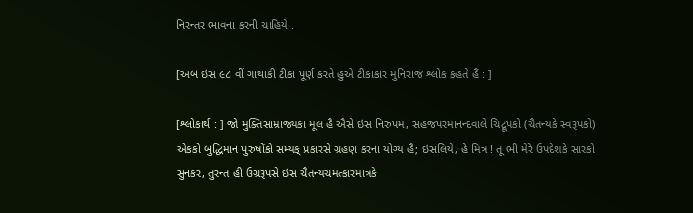નિરન્તર ભાવના કરની ચાહિયે .

[અબ ઇસ ૯૮ વીં ગાથાકી ટીકા પૂર્ણ કરતે હુએ ટીકાકાર મુનિરાજ શ્લોક કહતે હૈં : ]

[શ્લોકાર્થ : ] જો મુક્તિસામ્રાજ્યકા મૂલ હૈ ઐસે ઇસ નિરુપમ, સહજપરમાનન્દવાલે ચિદ્રૂપકો (ચૈતન્યકે સ્વરૂપકો) એકકો બુદ્ધિમાન પુરુષોંકો સમ્યક્ પ્રકારસે ગ્રહણ કરના યોગ્ય હૈ; ઇસલિયે, હે મિત્ર ! તૂ ભી મેરે ઉપદેશકે સારકો સુનકર, તુરન્ત હી ઉગ્રરૂપસે ઇસ ચૈતન્યચમત્કારમાત્રકે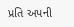પ્રતિ અપની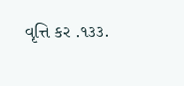વૃત્તિ કર .૧૩૩.